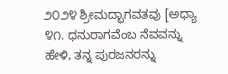೨೦೨೪ ಶ್ರೀಮದ್ಭಾಗವತವು [ಅಧ್ಯಾ ೪೧. ಧನುರಾಗವೆಂಬ ನೆವವನ್ನು ಹೇಳಿ, ತನ್ನ ಪುರಜನರನ್ನು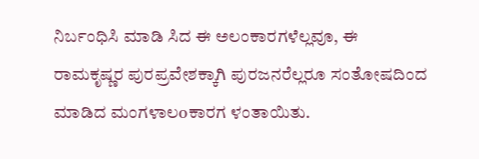ನಿರ್ಬಂಧಿಸಿ ಮಾಡಿ ಸಿದ ಈ ಅಲಂಕಾರಗಳೆಲ್ಲವೂ, ಈ ರಾಮಕೃಷ್ಣರ ಪುರಪ್ರವೇಶಕ್ಕಾಗಿ ಪುರಜನರೆಲ್ಲರೂ ಸಂತೋಷದಿಂದ ಮಾಡಿದ ಮಂಗಳಾಲoಕಾರಗ ಳಂತಾಯಿತು.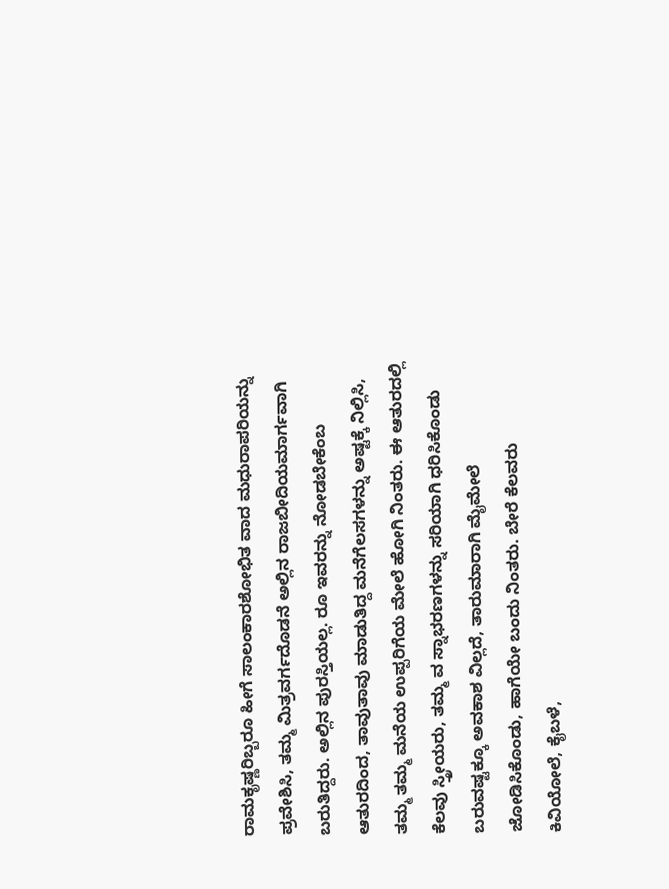ರಾಮಕೃಷ್ಣರಿಬ್ಬರೂ ಹೀಗೆ ಸಾಲಂಕಾರಶೋಭಿತ ವಾದ ಮಧುರಾಪರಿಯನ್ನು ಪ್ರವೇಶಿಸಿ, ತಮ್ಮ ಮಿತ್ರವರ್ಗದೊಡನೆ ಅಲ್ಲಿನ ರಾಜಬೀದಿಯಮಾರ್ಗವಾಗಿ ಬರುತಿದ್ದರು. ಅಲ್ಲಿನ ಪುರಸ್ತಿಯಲ್ಲ. ರೂ ಇವರನ್ನು ನೋಡಬೇಕೆಂಬ ಆತುರದಿಂದ, ತಾವುತಾವು ಮಾಡುತಿದ್ದ ಮನೆಗೆಲಸಗಳನ್ನು ಅಷ್ಟಕ್ಕೆ ನಿಲ್ಲಿಸಿ, ತಮ್ಮ ತಮ್ಮ ಮನೆಯ ಉಪ್ಪರಿಗೆಯ ಮೇಲೆ ಹೋಗಿ ನಿಂತರು. ಈ ಆತುರದಲ್ಲಿ ಕೆಲವು ಸ್ತ್ರೀಯರು, ತಮ್ಮ ವ ಸ್ನಾಭರಣಗಳನ್ನು ಸರಿಯಾಗಿ ಧರಿಸಿಕೊಂಡು ಬರುವಷ್ಟಕ್ಕೂ ಅವಕಾಶ ವಿಲ್ಲದೆ, ತಾರುಮಾರಾಗಿ ಮೈಮೇಲೆ ಜೋಡಿಸಿಕೊಂಡು, ಹಾಗೆಯೇ ಬಂದು ನಿಂತರು. ಬೇರೆ ಕೆಲವರು ಕಿವಿಯೋಲೆ, ಕೈಬಳೆ,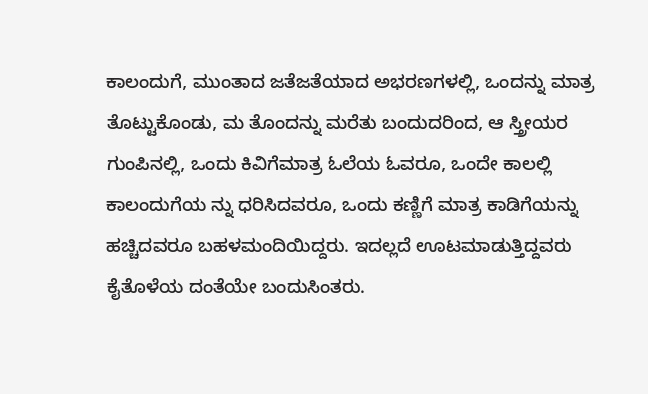ಕಾಲಂದುಗೆ, ಮುಂತಾದ ಜತೆಜತೆಯಾದ ಅಭರಣಗಳಲ್ಲಿ, ಒಂದನ್ನು ಮಾತ್ರ ತೊಟ್ಟುಕೊಂಡು, ಮ ತೊಂದನ್ನು ಮರೆತು ಬಂದುದರಿಂದ, ಆ ಸ್ತ್ರೀಯರ ಗುಂಪಿನಲ್ಲಿ, ಒಂದು ಕಿವಿಗೆಮಾತ್ರ ಓಲೆಯ ಓವರೂ, ಒಂದೇ ಕಾಲಲ್ಲಿ ಕಾಲಂದುಗೆಯ ನ್ನು ಧರಿಸಿದವರೂ, ಒಂದು ಕಣ್ಣಿಗೆ ಮಾತ್ರ ಕಾಡಿಗೆಯನ್ನು ಹಚ್ಚಿದವರೂ ಬಹಳಮಂದಿಯಿದ್ದರು. ಇದಲ್ಲದೆ ಊಟಮಾಡುತ್ತಿದ್ದವರು ಕೈತೊಳೆಯ ದಂತೆಯೇ ಬಂದುಸಿಂತರು.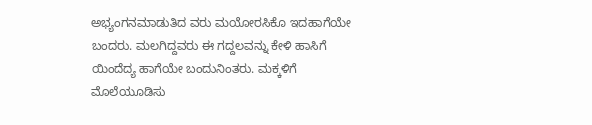ಅಭ್ಯಂಗನಮಾಡುತಿದ ವರು ಮಯೋರಸಿಕೊ ಇದಹಾಗೆಯೇ ಬಂದರು. ಮಲಗಿದ್ದವರು ಈ ಗದ್ದಲವನ್ನು ಕೇಳಿ ಹಾಸಿಗೆ ಯಿಂದೆದ್ಯ ಹಾಗೆಯೇ ಬಂದುನಿಂತರು. ಮಕ್ಕಳಿಗೆ ಮೊಲೆಯೂಡಿಸು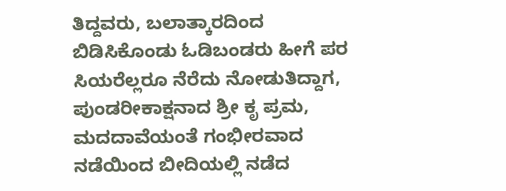ತಿದ್ದವರು, ಬಲಾತ್ಕಾರದಿಂದ ಬಿಡಿಸಿಕೊಂಡು ಓಡಿಬಂಡರು ಹೀಗೆ ಪರ ಸಿಯರೆಲ್ಲರೂ ನೆರೆದು ನೋಡುತಿದ್ದಾಗ, ಪುಂಡರೀಕಾಕ್ಷನಾದ ಶ್ರೀ ಕೃ ಪ್ರಮ, ಮದದಾವೆಯಂತೆ ಗಂಭೀರವಾದ ನಡೆಯಿಂದ ಬೀದಿಯಲ್ಲಿ ನಡೆದ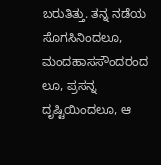ಬರುತಿತ್ತು. ತನ್ನ ನಡೆಯ ಸೊಗಸಿನಿಂದಲೂ, ಮಂದಹಾಸಸೌಂದರಂದ ಲೂ, ಪ್ರಸನ್ನ ದೃಷ್ಟಿಯಿಂದಲೂ, ಆ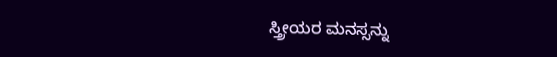ಸ್ತ್ರೀಯರ ಮನಸ್ಸನ್ನು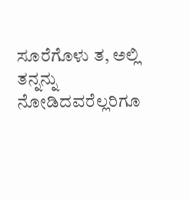ಸೂರೆಗೊಳು ತ, ಅಲ್ಲಿ ತನ್ನನ್ನು ನೋಡಿದವರೆಲ್ಲರಿಗೂ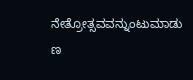ನೇತ್ರೋತ್ಸವವನ್ನುಂಟುಮಾಡು
ಣ